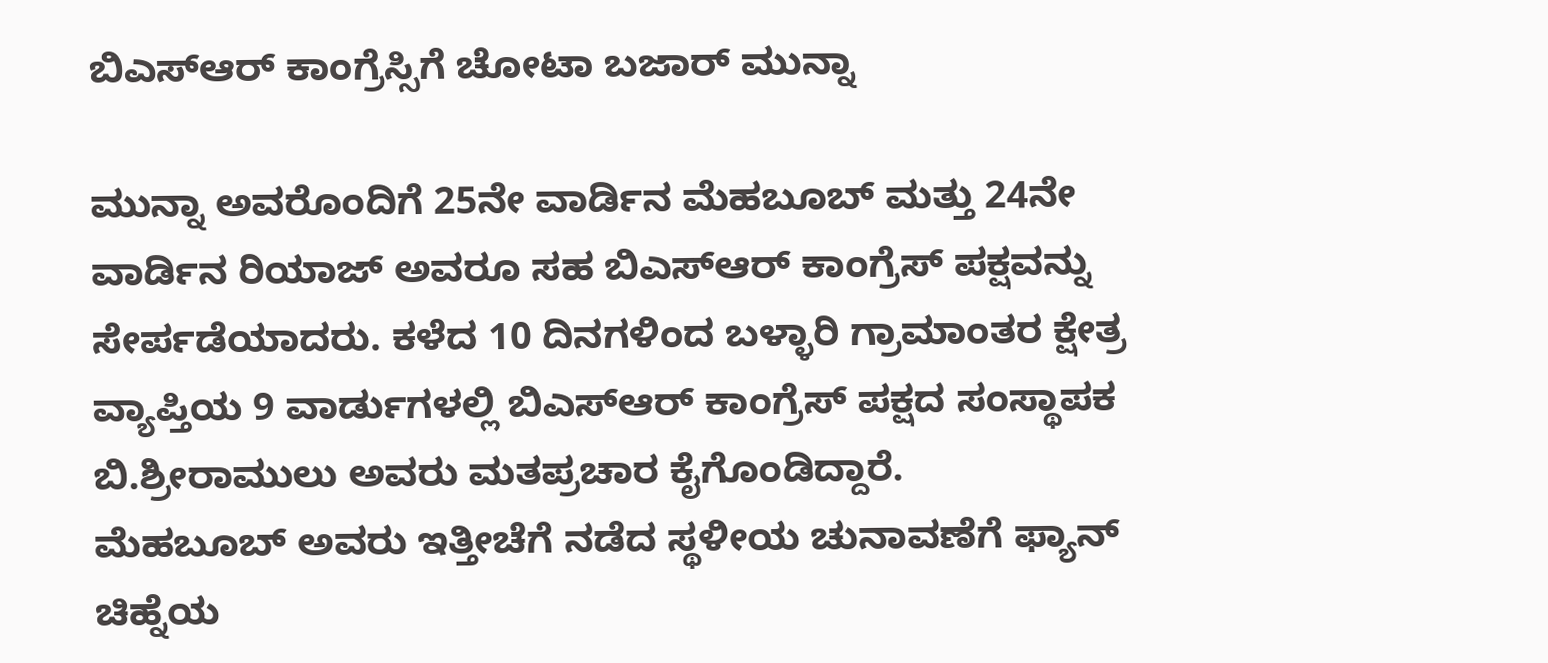ಬಿಎಸ್ಆರ್ ಕಾಂಗ್ರೆಸ್ಸಿಗೆ ಚೋಟಾ ಬಜಾರ್ ಮುನ್ನಾ

ಮುನ್ನಾ ಅವರೊಂದಿಗೆ 25ನೇ ವಾರ್ಡಿನ ಮೆಹಬೂಬ್ ಮತ್ತು 24ನೇ ವಾರ್ಡಿನ ರಿಯಾಜ್ ಅವರೂ ಸಹ ಬಿಎಸ್ಆರ್ ಕಾಂಗ್ರೆಸ್ ಪಕ್ಷವನ್ನು ಸೇರ್ಪಡೆಯಾದರು. ಕಳೆದ 10 ದಿನಗಳಿಂದ ಬಳ್ಳಾರಿ ಗ್ರಾಮಾಂತರ ಕ್ಷೇತ್ರ ವ್ಯಾಪ್ತಿಯ 9 ವಾರ್ಡುಗಳಲ್ಲಿ ಬಿಎಸ್ಆರ್ ಕಾಂಗ್ರೆಸ್ ಪಕ್ಷದ ಸಂಸ್ಥಾಪಕ ಬಿ.ಶ್ರೀರಾಮುಲು ಅವರು ಮತಪ್ರಚಾರ ಕೈಗೊಂಡಿದ್ದಾರೆ.
ಮೆಹಬೂಬ್ ಅವರು ಇತ್ತೀಚೆಗೆ ನಡೆದ ಸ್ಥಳೀಯ ಚುನಾವಣೆಗೆ ಫ್ಯಾನ್ ಚಿಹ್ನೆಯ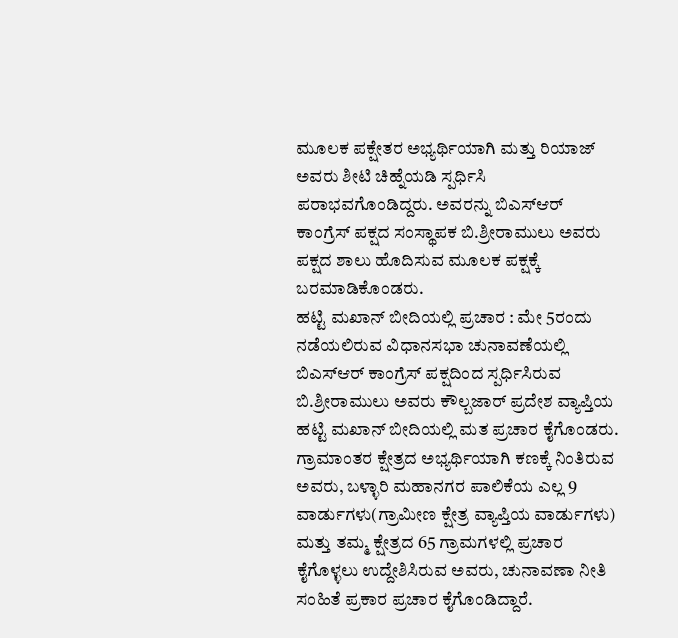ಮೂಲಕ ಪಕ್ಷೇತರ ಅಭ್ಯರ್ಥಿಯಾಗಿ ಮತ್ತು ರಿಯಾಜ್ ಅವರು ಶೀಟಿ ಚಿಹ್ನೆಯಡಿ ಸ್ಪರ್ಧಿಸಿ ಪರಾಭವಗೊಂಡಿದ್ದರು. ಅವರನ್ನು ಬಿಎಸ್ಆರ್ ಕಾಂಗ್ರೆಸ್ ಪಕ್ಷದ ಸಂಸ್ಥಾಪಕ ಬಿ.ಶ್ರೀರಾಮುಲು ಅವರು ಪಕ್ಷದ ಶಾಲು ಹೊದಿಸುವ ಮೂಲಕ ಪಕ್ಷಕ್ಕೆ ಬರಮಾಡಿಕೊಂಡರು.
ಹಟ್ಟಿ ಮಖಾನ್ ಬೀದಿಯಲ್ಲಿ ಪ್ರಚಾರ : ಮೇ 5ರಂದು ನಡೆಯಲಿರುವ ವಿಧಾನಸಭಾ ಚುನಾವಣೆಯಲ್ಲಿ ಬಿಎಸ್ಆರ್ ಕಾಂಗ್ರೆಸ್ ಪಕ್ಷದಿಂದ ಸ್ಪರ್ಧಿಸಿರುವ ಬಿ.ಶ್ರೀರಾಮುಲು ಅವರು ಕೌಲ್ಬಜಾರ್ ಪ್ರದೇಶ ವ್ಯಾಪ್ತಿಯ ಹಟ್ಟಿ ಮಖಾನ್ ಬೀದಿಯಲ್ಲಿ ಮತ ಪ್ರಚಾರ ಕೈಗೊಂಡರು.
ಗ್ರಾಮಾಂತರ ಕ್ಷೇತ್ರದ ಅಭ್ಯರ್ಥಿಯಾಗಿ ಕಣಕ್ಕೆ ನಿಂತಿರುವ ಅವರು, ಬಳ್ಳಾರಿ ಮಹಾನಗರ ಪಾಲಿಕೆಯ ಎಲ್ಲ 9 ವಾರ್ಡುಗಳು(ಗ್ರಾಮೀಣ ಕ್ಷೇತ್ರ ವ್ಯಾಪ್ತಿಯ ವಾರ್ಡುಗಳು) ಮತ್ತು ತಮ್ಮ ಕ್ಷೇತ್ರದ 65 ಗ್ರಾಮಗಳಲ್ಲಿ ಪ್ರಚಾರ ಕೈಗೊಳ್ಳಲು ಉದ್ದೇಶಿಸಿರುವ ಅವರು, ಚುನಾವಣಾ ನೀತಿ ಸಂಹಿತೆ ಪ್ರಕಾರ ಪ್ರಚಾರ ಕೈಗೊಂಡಿದ್ದಾರೆ.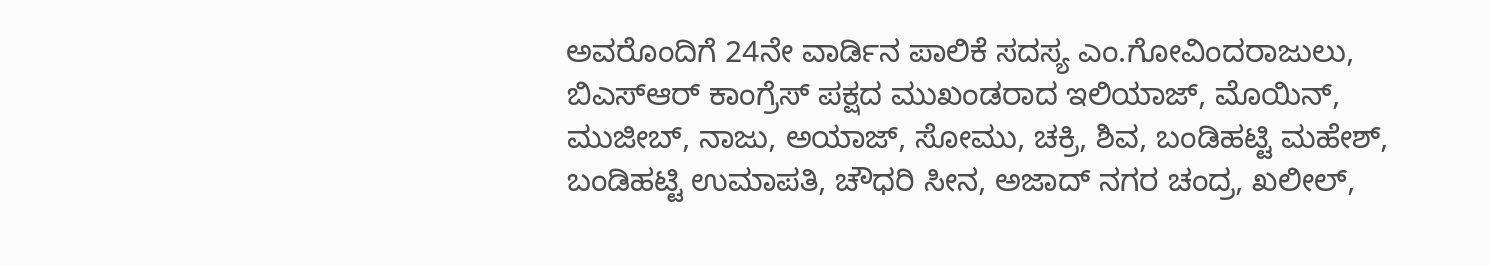ಅವರೊಂದಿಗೆ 24ನೇ ವಾರ್ಡಿನ ಪಾಲಿಕೆ ಸದಸ್ಯ ಎಂ.ಗೋವಿಂದರಾಜುಲು, ಬಿಎಸ್ಆರ್ ಕಾಂಗ್ರೆಸ್ ಪಕ್ಷದ ಮುಖಂಡರಾದ ಇಲಿಯಾಜ್, ಮೊಯಿನ್, ಮುಜೀಬ್, ನಾಜು, ಅಯಾಜ್, ಸೋಮು, ಚಕ್ರಿ, ಶಿವ, ಬಂಡಿಹಟ್ಟಿ ಮಹೇಶ್, ಬಂಡಿಹಟ್ಟಿ ಉಮಾಪತಿ, ಚೌಧರಿ ಸೀನ, ಅಜಾದ್ ನಗರ ಚಂದ್ರ, ಖಲೀಲ್,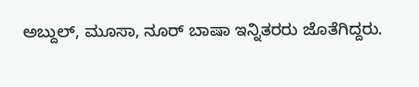ಅಬ್ದುಲ್, ಮೂಸಾ, ನೂರ್ ಬಾಷಾ ಇನ್ನಿತರರು ಜೊತೆಗಿದ್ದರು.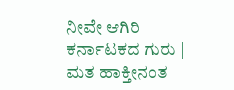ನೀವೇ ಆಗಿರಿ ಕರ್ನಾಟಕದ ಗುರು | ಮತ ಹಾಕ್ತೀನಂತ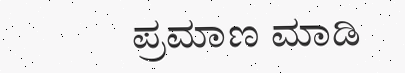ಪ್ರಮಾಣ ಮಾಡಿ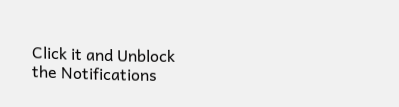Click it and Unblock the Notifications